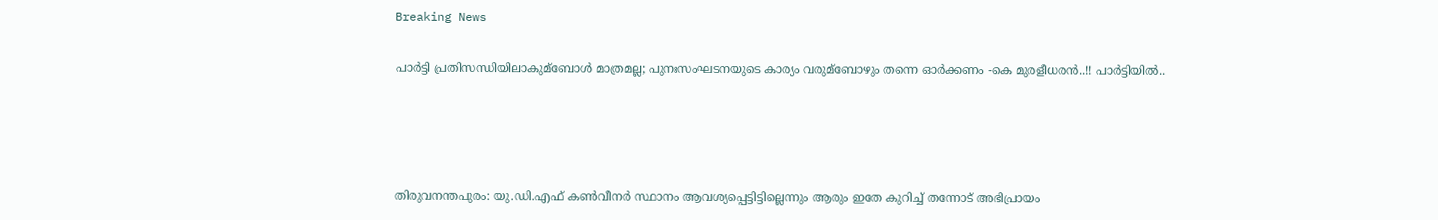Breaking News

പാര്‍ട്ടി പ്രതിസന്ധിയിലാകുമ്ബോള്‍ മാത്രമല്ല; പുനഃസംഘടനയുടെ കാര്യം വരുമ്ബോഴും തന്നെ ഓര്‍ക്കണം -കെ മുരളീധരൻ..!! പാർട്ടിയിൽ..




തിരുവനന്തപുരം: യു.ഡി.എഫ് കണ്‍വീനര്‍ സ്ഥാനം ആവശ്യപ്പെട്ടിട്ടില്ലെന്നും ആരും ഇതേ കുറിച്ച്‌ തന്നോട് അഭിപ്രായം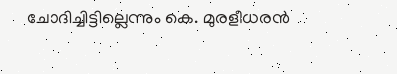ചോദിച്ചിട്ടില്ലെന്നും കെ. മുരളീധരന്‍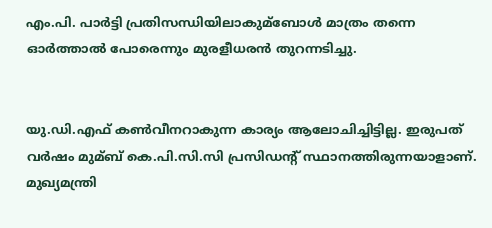എം.പി. പാര്‍ട്ടി പ്രതിസന്ധിയിലാകുമ്ബോള്‍ മാത്രം തന്നെ ഓര്‍ത്താല്‍ പോരെന്നും മുരളീധരന്‍ തുറന്നടിച്ചു.


യു.ഡി.എഫ് കണ്‍വീനറാകുന്ന കാര്യം ആലോചിച്ചിട്ടില്ല. ഇരുപത് വര്‍ഷം മുമ്ബ് കെ.പി.സി.സി പ്രസിഡന്റ് സ്ഥാനത്തിരുന്നയാളാണ്. മുഖ്യമന്ത്രി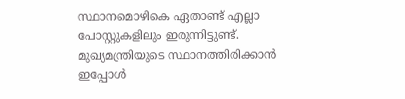സ്ഥാനമൊഴികെ ഏതാണ്ട് എല്ലാ പോസ്റ്റുകളിലും ഇരുന്നിട്ടുണ്ട്. മുഖ്യമന്ത്രിയുടെ സ്ഥാനത്തിരിക്കാന്‍ ഇപ്പോള്‍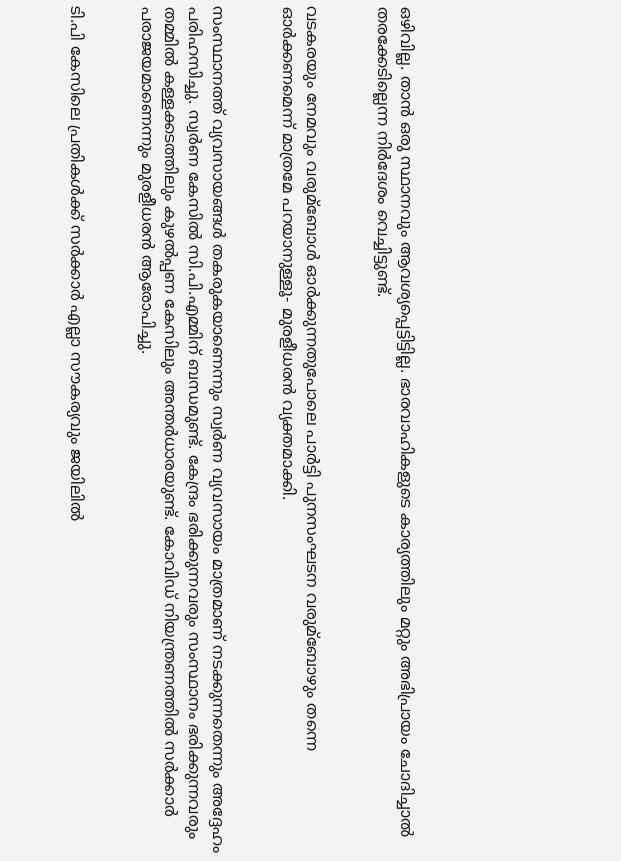ഒഴിവില്ല. താന്‍ ഒരു സ്ഥാനവും ആവശ്യപ്പെട്ടിട്ടില്ല. ഭാരവാഹികളുടെ കാര്യത്തിലും മറ്റും അഭിപ്രായം ചോദിച്ചാല്‍ തരക്കേടില്ലെന്ന നിര്‍ദേശം വെച്ചിട്ടുണ്ട്.


വടകരയും നേമവും വരുമ്ബോള്‍ ഓര്‍ക്കുന്നതുപോലെ പാര്‍ട്ടി പുനസംഘടന വരുമ്ബോഴും തന്നെ ഓര്‍ക്കണമെന്ന് മാത്രമേ പറയാനുള്ളൂ- മുരളീധരന്‍ വ്യക്തമാക്കി.


സംസ്ഥാനത്ത് വ്യവസായങ്ങള്‍ തകരുകയാണെന്നും സ്വര്‍ണ വ്യവസായം മാത്രമാണ് നടക്കുന്നതെന്നും അദ്ദേഹം പരിഹസിച്ചു. സ്വര്‍ണ കേസില്‍ സി.പി.എമ്മിന് ബന്ധമുണ്ട്. കേന്ദ്രം ഭരിക്കുന്നവരും സംസ്ഥാനം ഭരിക്കുന്നവരും തമ്മില്‍ കള്ളക്കടത്തിലും കുഴല്‍പ്പണ കേസിലും അന്തര്‍ധാരയുണ്ട്. കോവിഡ് നിയന്ത്രണത്തില്‍ സര്‍ക്കാര്‍ പരാജയമാണെന്നും മുരളീധരന്‍ ആരോപിച്ചു.


ടി.പി കേസിലെ പ്രതികള്‍ക്ക് സര്‍ക്കാര്‍ എല്ലാ സൗകര്യവും ജയിലില്‍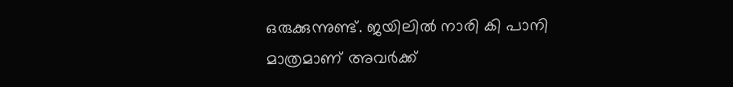ഒരുക്കുന്നുണ്ട്. ജയിലില്‍ നാരി കി പാനി മാത്രമാണ് അവര്‍ക്ക്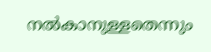നല്‍കാനുള്ളതെന്നും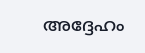അദ്ദേഹം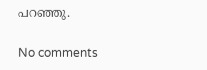പറഞ്ഞു.

No comments